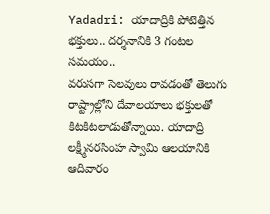Yadadri: యాదాద్రికి పోటెత్తిన భక్తులు.. దర్శనానికి 3 గంటల సమయం..
వరుసగా సెలవులు రావడంతో తెలుగు రాష్ట్రాల్లోని దేవాలయాలు భక్తులతో కిటకిటలాడుతోన్నాయి. యాదాద్రి లక్ష్మీనరసింహ స్వామి ఆలయానికి ఆదివారం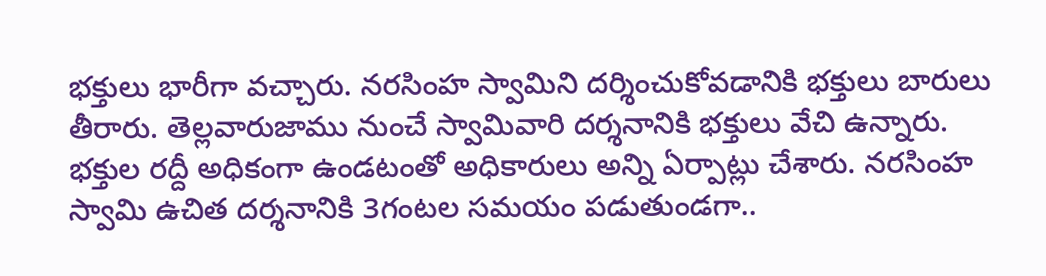భక్తులు భారీగా వచ్చారు. నరసింహ స్వామిని దర్శించుకోవడానికి భక్తులు బారులు తీరారు. తెల్లవారుజాము నుంచే స్వామివారి దర్శనానికి భక్తులు వేచి ఉన్నారు. భక్తుల రద్దీ అధికంగా ఉండటంతో అధికారులు అన్ని ఏర్పాట్లు చేశారు. నరసింహ స్వామి ఉచిత దర్శనానికి 3గంటల సమయం పడుతుండగా..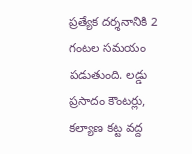ప్రత్యేక దర్శనానికి 2 గంటల సమయం పడుతుంది. లడ్డు ప్రసాదం కౌంటర్లు, కల్యాణ కట్ట వద్ద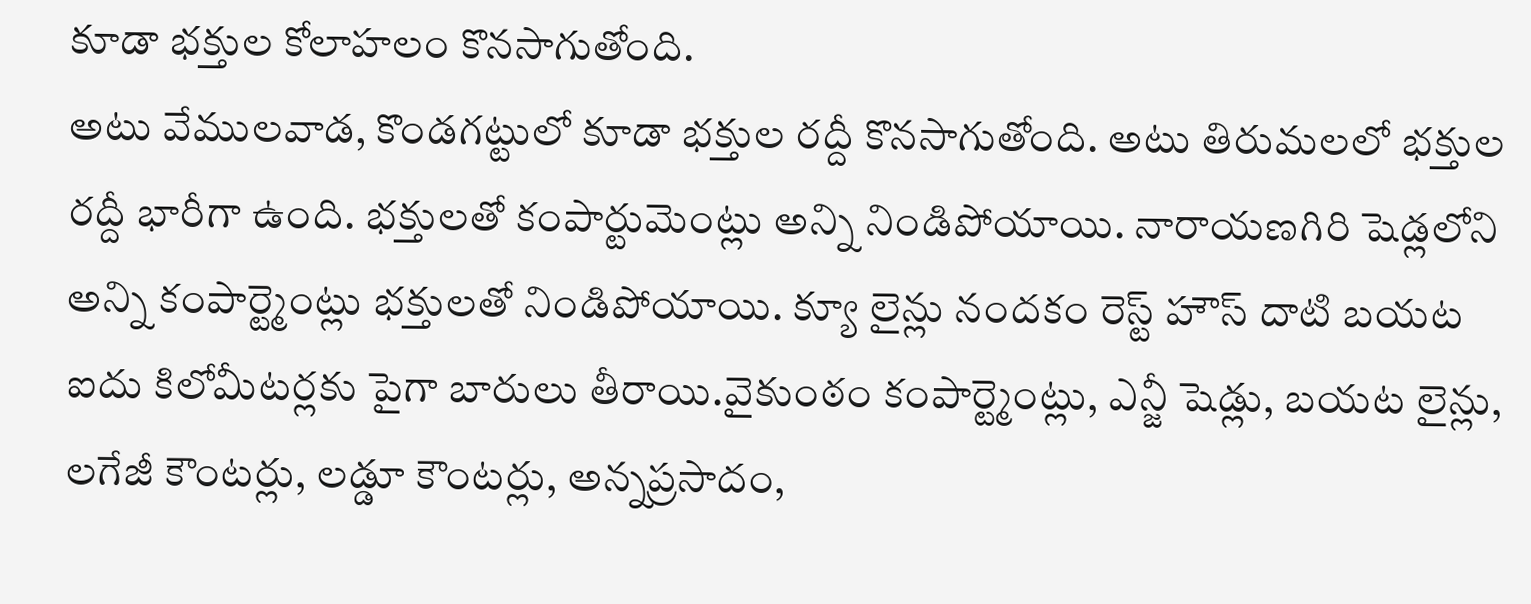కూడా భక్తుల కోలాహలం కొనసాగుతోంది.
అటు వేములవాడ, కొండగట్టులో కూడా భక్తుల రద్దీ కొనసాగుతోంది. అటు తిరుమలలో భక్తుల రద్దీ భారీగా ఉంది. భక్తులతో కంపార్టుమెంట్లు అన్ని నిండిపోయాయి. నారాయణగిరి షెడ్లలోని అన్ని కంపార్ట్మెంట్లు భక్తులతో నిండిపోయాయి. క్యూ లైన్లు నందకం రెస్ట్ హౌస్ దాటి బయట ఐదు కిలోమీటర్లకు పైగా బారులు తీరాయి.వైకుంఠం కంపార్ట్మెంట్లు, ఎన్జీ షెడ్లు, బయట లైన్లు, లగేజీ కౌంటర్లు, లడ్డూ కౌంటర్లు, అన్నప్రసాదం,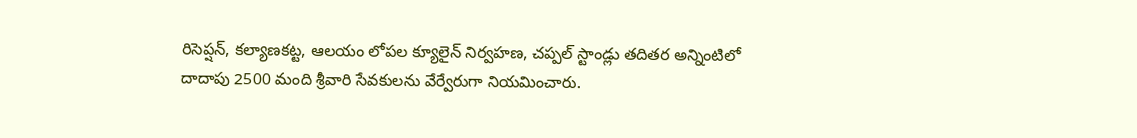రిసెప్షన్, కల్యాణకట్ట, ఆలయం లోపల క్యూలైన్ నిర్వహణ, చప్పల్ స్టాండ్లు తదితర అన్నింటిలో దాదాపు 2500 మంది శ్రీవారి సేవకులను వేర్వేరుగా నియమించారు.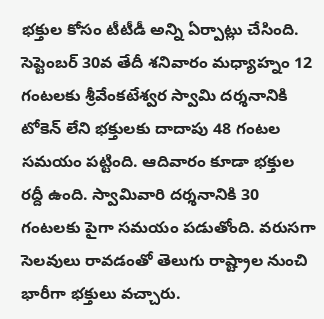భక్తుల కోసం టీటీడీ అన్ని ఏర్పాట్లు చేసింది. సెప్టెంబర్ 30వ తేదీ శనివారం మధ్యాహ్నం 12 గంటలకు శ్రీవేంకటేశ్వర స్వామి దర్శనానికి టోకెన్ లేని భక్తులకు దాదాపు 48 గంటల సమయం పట్టింది. ఆదివారం కూడా భక్తుల రద్దీ ఉంది. స్వామివారి దర్శనానికి 30 గంటలకు పైగా సమయం పడుతోంది. వరుసగా సెలవులు రావడంతో తెలుగు రాష్ట్రాల నుంచి భారీగా భక్తులు వచ్చారు.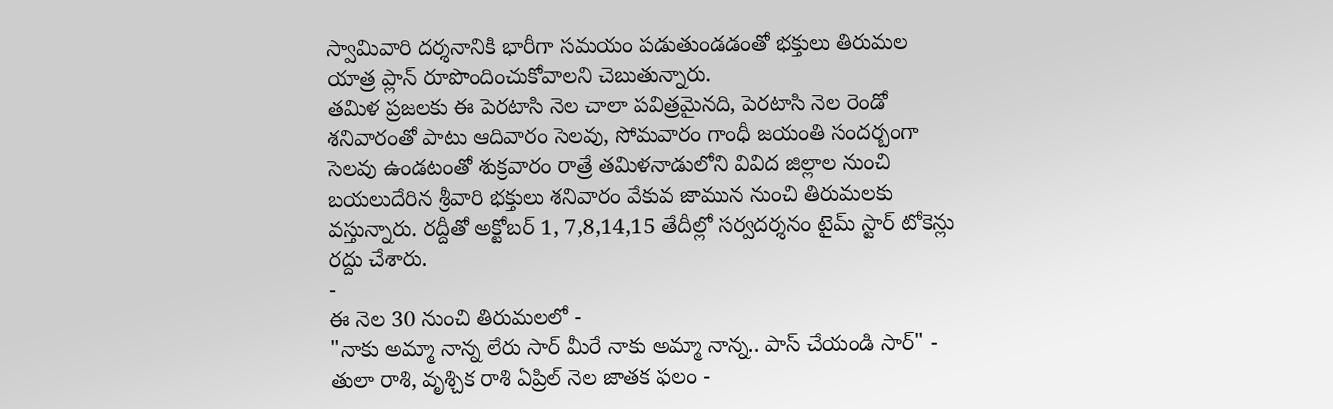స్వామివారి దర్శనానికి భారీగా సమయం పడుతుండడంతో భక్తులు తిరుమల యాత్ర ప్లాన్ రూపొందించుకోవాలని చెబుతున్నారు.
తమిళ ప్రజలకు ఈ పెరటాసి నెల చాలా పవిత్రమైనది, పెరటాసి నెల రెండో శనివారంతో పాటు ఆదివారం సెలవు, సోమవారం గాంధీ జయంతి సందర్బంగా సెలవు ఉండటంతో శుక్రవారం రాత్రే తమిళనాడులోని వివిద జిల్లాల నుంచి బయలుదేరిన శ్రీవారి భక్తులు శనివారం వేకువ జామున నుంచి తిరుమలకు వస్తున్నారు. రద్దీతో అక్టోబర్ 1, 7,8,14,15 తేదీల్లో సర్వదర్శనం టైమ్ స్టార్ టోకెన్లు రద్దు చేశారు.
-
ఈ నెల 30 నుంచి తిరుమలలో -
"నాకు అమ్మా నాన్న లేరు సార్ మీరే నాకు అమ్మా నాన్న.. పాస్ చేయండి సార్" -
తులా రాశి, వృశ్చిక రాశి ఏప్రిల్ నెల జాతక ఫలం -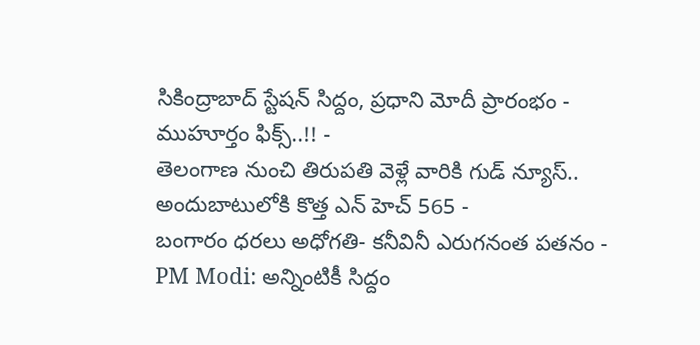సికింద్రాబాద్ స్టేషన్ సిద్దం, ప్రధాని మోదీ ప్రారంభం - ముహూర్తం ఫిక్స్..!! -
తెలంగాణ నుంచి తిరుపతి వెళ్లే వారికి గుడ్ న్యూస్.. అందుబాటులోకి కొత్త ఎన్ హెచ్ 565 -
బంగారం ధరలు అధోగతి- కనీవినీ ఎరుగనంత పతనం -
PM Modi: అన్నింటికీ సిద్దం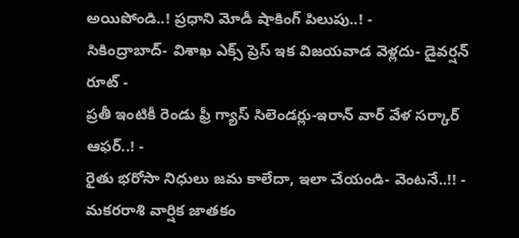అయిపోండి..! ప్రధాని మోడీ షాకింగ్ పిలుపు..! -
సికింద్రాబాద్- విశాఖ ఎక్స్ ప్రెస్ ఇక విజయవాడ వెళ్లదు- డైవర్షన్ రూట్ -
ప్రతీ ఇంటికీ రెండు ఫ్రీ గ్యాస్ సిలెండర్లు-ఇరాన్ వార్ వేళ సర్కార్ ఆఫర్..! -
రైతు భరోసా నిధులు జమ కాలేదా, ఇలా చేయండి- వెంటనే..!! -
మకరరాశి వార్షిక జాతకం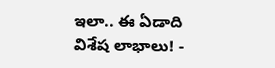ఇలా.. ఈ ఏడాది విశేష లాభాలు! -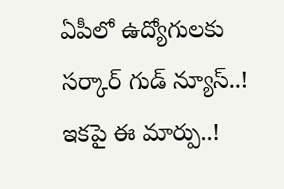ఏపీలో ఉద్యోగులకు సర్కార్ గుడ్ న్యూస్..! ఇకపై ఈ మార్పు..!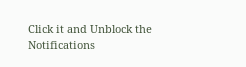Click it and Unblock the Notifications